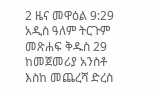2 ዜና መዋዕል 9:29 አዲስ ዓለም ትርጉም መጽሐፍ ቅዱስ 29 ከመጀመሪያ አንስቶ እስከ መጨረሻ ድረስ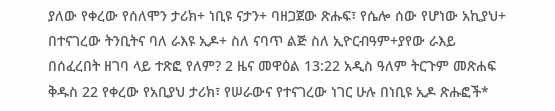ያለው የቀረው የሰለሞን ታሪክ+ ነቢዩ ናታን+ ባዘጋጀው ጽሑፍ፣ የሴሎ ሰው የሆነው አኪያህ+ በተናገረው ትንቢትና ባለ ራእዩ ኢዶ+ ስለ ናባጥ ልጅ ስለ ኢዮርብዓም+ያየው ራእይ በሰፈረበት ዘገባ ላይ ተጽፎ የለም? 2 ዜና መዋዕል 13:22 አዲስ ዓለም ትርጉም መጽሐፍ ቅዱስ 22 የቀረው የአቢያህ ታሪክ፣ የሠራውና የተናገረው ነገር ሁሉ በነቢዩ ኢዶ ጽሑፎች*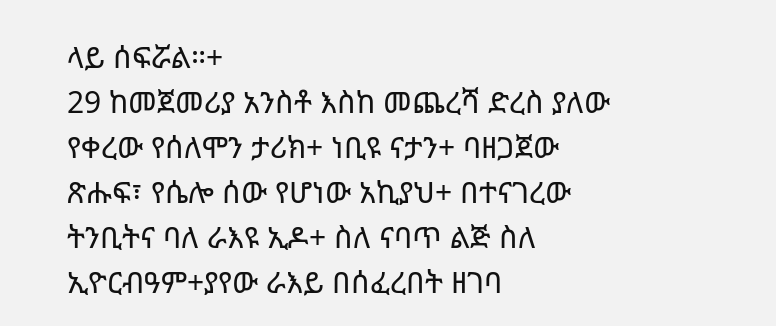ላይ ሰፍሯል።+
29 ከመጀመሪያ አንስቶ እስከ መጨረሻ ድረስ ያለው የቀረው የሰለሞን ታሪክ+ ነቢዩ ናታን+ ባዘጋጀው ጽሑፍ፣ የሴሎ ሰው የሆነው አኪያህ+ በተናገረው ትንቢትና ባለ ራእዩ ኢዶ+ ስለ ናባጥ ልጅ ስለ ኢዮርብዓም+ያየው ራእይ በሰፈረበት ዘገባ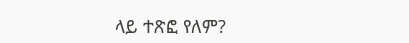ላይ ተጽፎ የለም?